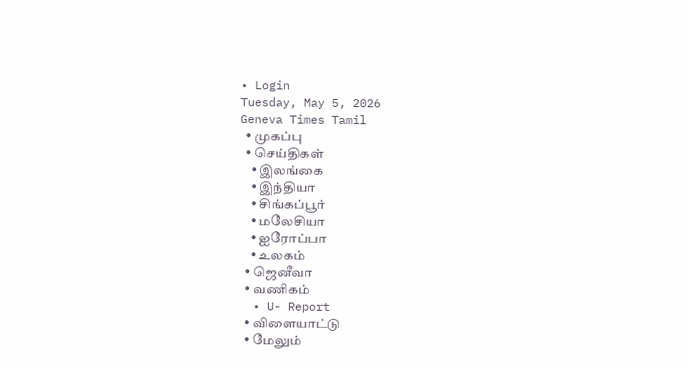• Login
Tuesday, May 5, 2026
Geneva Times Tamil
  • முகப்பு
  • செய்திகள்
    • இலங்கை
    • இந்தியா
    • சிங்கப்பூர்
    • மலேசியா
    • ஐரோப்பா
    • உலகம்
  • ஜெனீவா
  • வணிகம்
  • U- Report
  • விளையாட்டு
  • மேலும்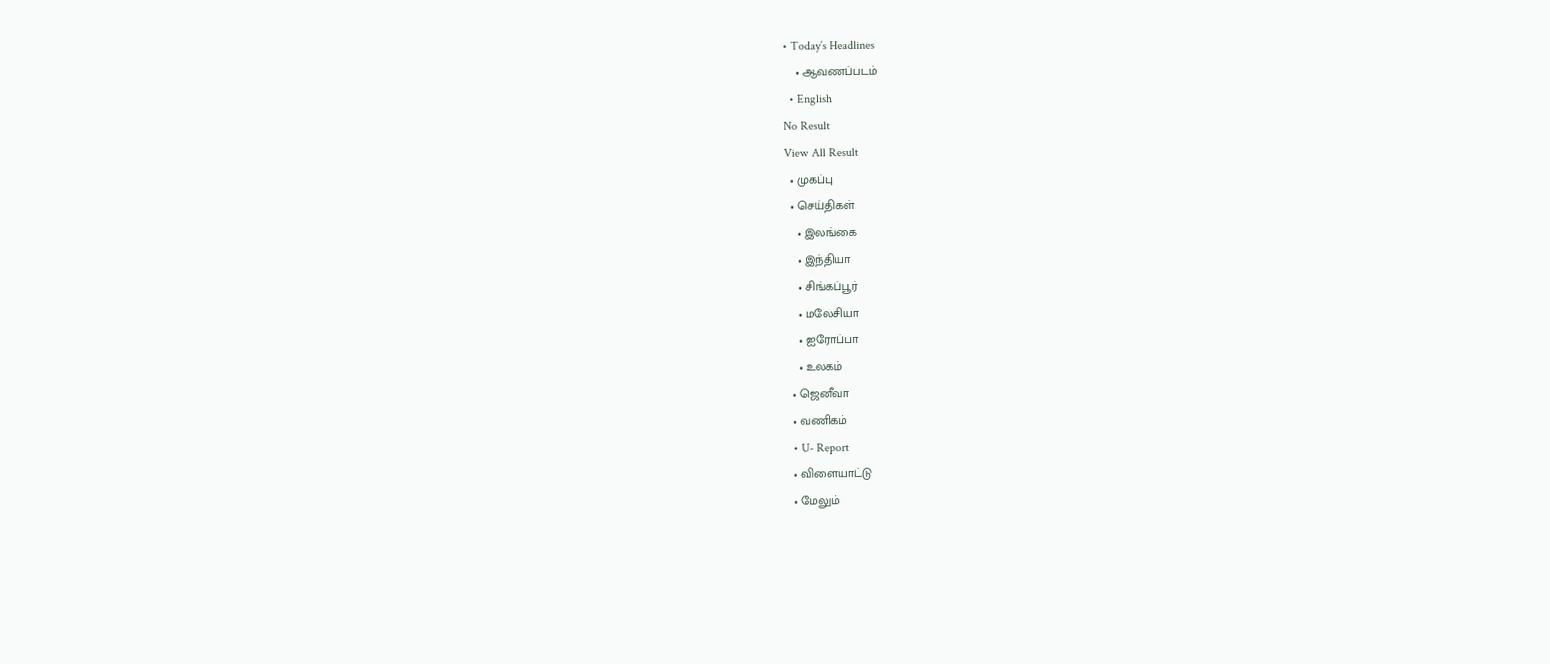• Today’s Headlines
    • ஆவணப்படம்
  • English
No Result
View All Result
  • முகப்பு
  • செய்திகள்
    • இலங்கை
    • இந்தியா
    • சிங்கப்பூர்
    • மலேசியா
    • ஐரோப்பா
    • உலகம்
  • ஜெனீவா
  • வணிகம்
  • U- Report
  • விளையாட்டு
  • மேலும்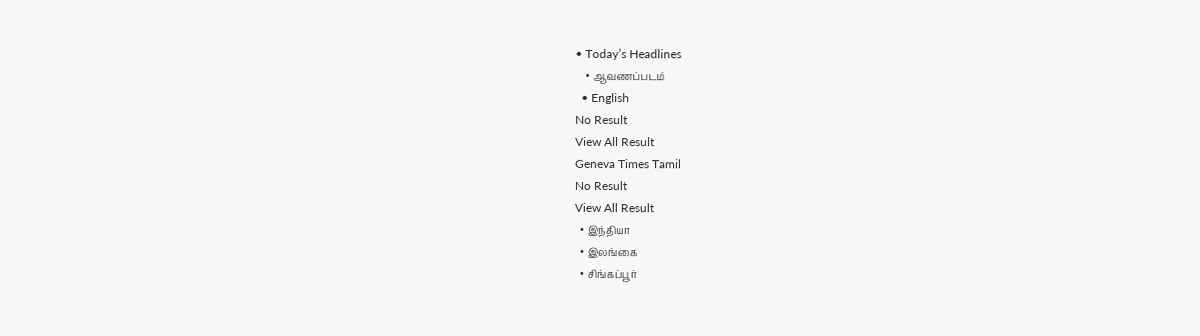• Today’s Headlines
    • ஆவணப்படம்
  • English
No Result
View All Result
Geneva Times Tamil
No Result
View All Result
  • இந்தியா
  • இலங்கை
  • சிங்கப்பூர்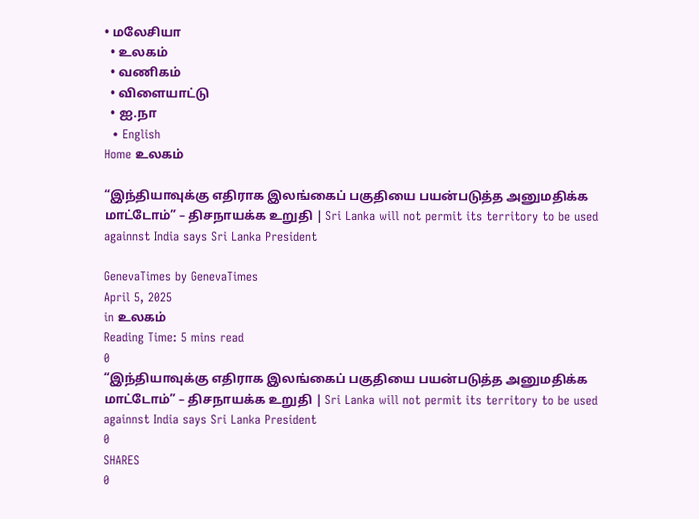• மலேசியா
  • உலகம்
  • வணிகம்
  • விளையாட்டு
  • ஐ.நா
  • English
Home உலகம்

“இந்தியாவுக்கு எதிராக இலங்கைப் பகுதியை பயன்படுத்த அனுமதிக்க மாட்டோம்” – திசநாயக்க உறுதி | Sri Lanka will not permit its territory to be used againnst India says Sri Lanka President

GenevaTimes by GenevaTimes
April 5, 2025
in உலகம்
Reading Time: 5 mins read
0
“இந்தியாவுக்கு எதிராக இலங்கைப் பகுதியை பயன்படுத்த அனுமதிக்க மாட்டோம்” – திசநாயக்க உறுதி | Sri Lanka will not permit its territory to be used againnst India says Sri Lanka President
0
SHARES
0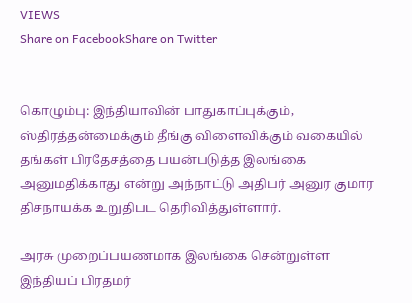VIEWS
Share on FacebookShare on Twitter


கொழும்பு: இந்தியாவின் பாதுகாப்புக்கும், ஸ்திரத்தன்மைக்கும் தீங்கு விளைவிக்கும் வகையில் தங்கள் பிரதேசத்தை பயன்படுத்த இலங்கை அனுமதிக்காது என்று அந்நாட்டு அதிபர் அனுர குமார திசநாயக்க உறுதிபட தெரிவித்துள்ளார்.

அரசு முறைப்பயணமாக இலங்கை சென்றுள்ள இந்தியப் பிரதமர்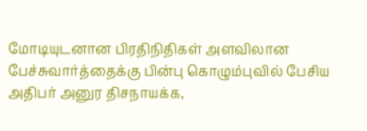மோடியுடனான பிரதிநிதிகள் அளவிலான பேச்சுவார்த்தைக்கு பின்பு கொழும்புவில் பேசிய அதிபர் அனுர திசநாயக்க,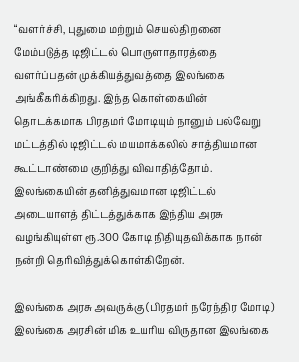“வளர்ச்சி, புதுமை மற்றும் செயல்திறனை மேம்படுத்த டிஜிட்டல் பொருளாதாரத்தை வளர்ப்பதன் முக்கியத்துவத்தை இலங்கை அங்கீகரிக்கிறது. இந்த கொள்கையின் தொடக்கமாக பிரதமர் மோடியும் நானும் பல்வேறு மட்டத்தில் டிஜிட்டல் மயமாக்கலில் சாத்தியமான கூட்டாண்மை குறித்து விவாதித்தோம். இலங்கையின் தனித்துவமான டிஜிட்டல் அடையாளத் திட்டத்துக்காக இந்திய அரசு வழங்கியுள்ள ரூ.300 கோடி நிதியுதவிக்காக நான் நன்றி தெரிவித்துக்கொள்கிறேன்.

இலங்கை அரசு அவருக்கு (பிரதமர் நரேந்திர மோடி) இலங்கை அரசின் மிக உயரிய விருதான இலங்கை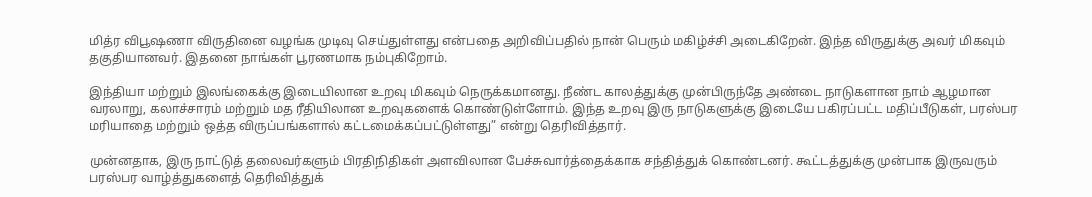மித்ர விபூஷணா விருதினை வழங்க முடிவு செய்துள்ளது என்பதை அறிவிப்பதில் நான் பெரும் மகிழ்ச்சி அடைகிறேன். இந்த விருதுக்கு அவர் மிகவும் தகுதியானவர். இதனை நாங்கள் பூரணமாக நம்புகிறோம்.

இந்தியா மற்றும் இலங்கைக்கு இடையிலான உறவு மிகவும் நெருக்கமானது. நீண்ட காலத்துக்கு முன்பிருந்தே அண்டை நாடுகளான நாம் ஆழமான வரலாறு, கலாச்சாரம் மற்றும் மத ரீதியிலான உறவுகளைக் கொண்டுள்ளோம். இந்த உறவு இரு நாடுகளுக்கு இடையே பகிரப்பட்ட மதிப்பீடுகள், பரஸ்பர மரியாதை மற்றும் ஒத்த விருப்பங்களால் கட்டமைக்கப்பட்டுள்ளது” என்று தெரிவித்தார்.

முன்னதாக, இரு நாட்டுத் தலைவர்களும் பிரதிநிதிகள் அளவிலான பேச்சுவார்த்தைக்காக சந்தித்துக் கொண்டனர். கூட்டத்துக்கு முன்பாக இருவரும் பரஸ்பர வாழ்த்துகளைத் தெரிவித்துக்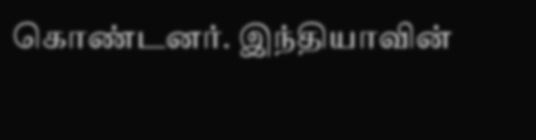கொண்டனர். இந்தியாவின்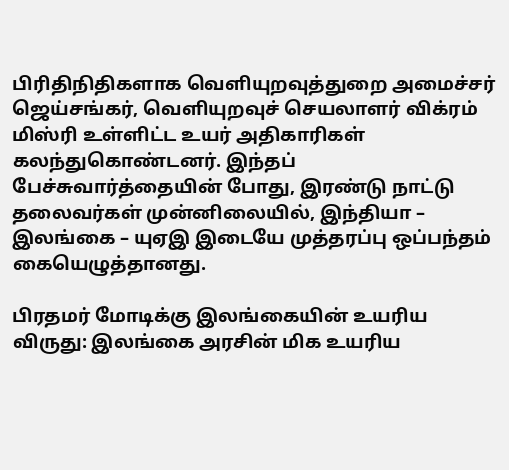பிரிதிநிதிகளாக வெளியுறவுத்துறை அமைச்சர் ஜெய்சங்கர், வெளியுறவுச் செயலாளர் விக்ரம் மிஸ்ரி உள்ளிட்ட உயர் அதிகாரிகள் கலந்துகொண்டனர். இந்தப் பேச்சுவார்த்தையின் போது, இரண்டு நாட்டு தலைவர்கள் முன்னிலையில், இந்தியா – இலங்கை – யுஏஇ இடையே முத்தரப்பு ஒப்பந்தம் கையெழுத்தானது.

பிரதமர் மோடிக்கு இலங்கையின் உயரிய விருது: இலங்கை அரசின் மிக உயரிய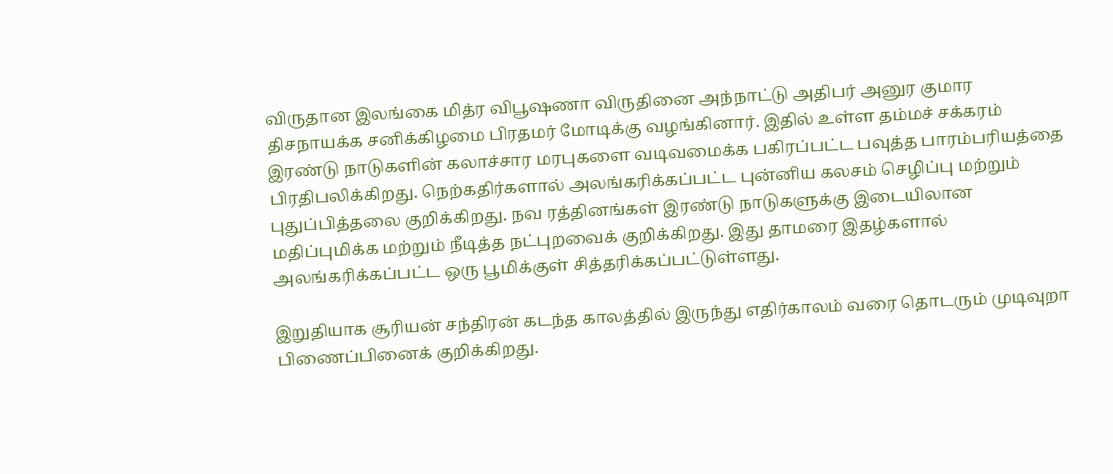விருதான இலங்கை மித்ர விபூஷணா விருதினை அந்நாட்டு அதிபர் அனுர குமார திசநாயக்க சனிக்கிழமை பிரதமர் மோடிக்கு வழங்கினார். இதில் உள்ள தம்மச் சக்கரம் இரண்டு நாடுகளின் கலாச்சார மரபுகளை வடிவமைக்க பகிரப்பட்ட பவுத்த பாரம்பரியத்தை பிரதிபலிக்கிறது. நெற்கதிர்களால் அலங்கரிக்கப்பட்ட புன்னிய கலசம் செழிப்பு மற்றும் புதுப்பித்தலை குறிக்கிறது. நவ ரத்தினங்கள் இரண்டு நாடுகளுக்கு இடையிலான மதிப்புமிக்க மற்றும் நீடித்த நட்புறவைக் குறிக்கிறது. இது தாமரை இதழ்களால் அலங்கரிக்கப்பட்ட ஒரு பூமிக்குள் சித்தரிக்கப்பட்டுள்ளது.

இறுதியாக சூரியன் சந்திரன் கடந்த காலத்தில் இருந்து எதிர்காலம் வரை தொடரும் முடிவுறா பிணைப்பினைக் குறிக்கிறது.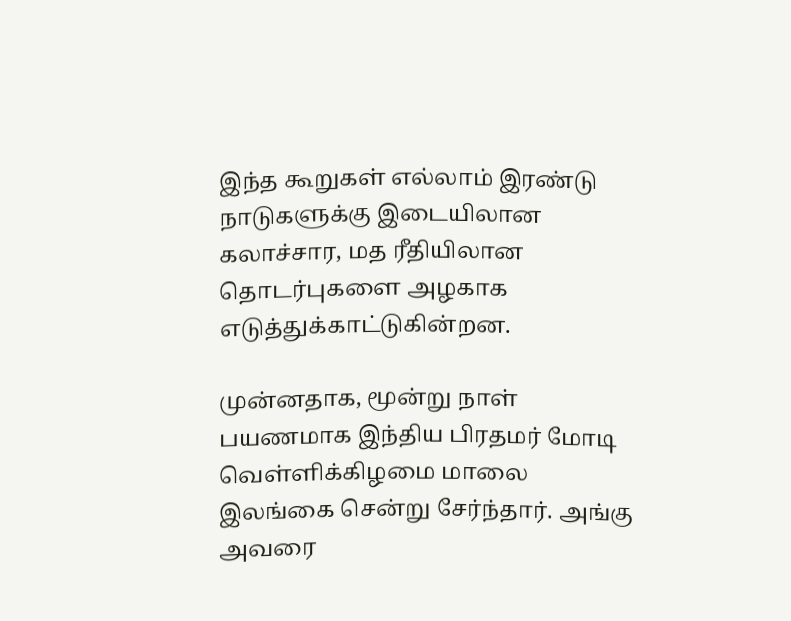இந்த கூறுகள் எல்லாம் இரண்டு நாடுகளுக்கு இடையிலான கலாச்சார, மத ரீதியிலான தொடர்புகளை அழகாக எடுத்துக்காட்டுகின்றன.

முன்னதாக, மூன்று நாள் பயணமாக இந்திய பிரதமர் மோடி வெள்ளிக்கிழமை மாலை இலங்கை சென்று சேர்ந்தார். அங்கு அவரை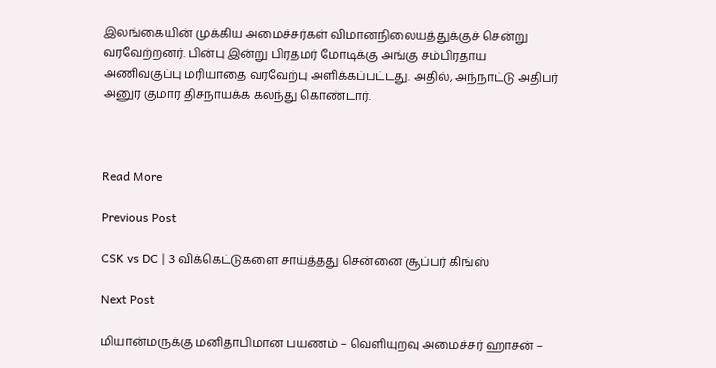இலங்கையின் முக்கிய அமைச்சர்கள் விமானநிலையத்துக்குச் சென்று வரவேற்றனர். பின்பு இன்று பிரதமர் மோடிக்கு அங்கு சம்பிரதாய அணிவகுப்பு மரியாதை வரவேற்பு அளிக்கப்பட்டது. அதில், அந்நாட்டு அதிபர் அனுர குமார திசநாயக்க கலந்து கொண்டார்.



Read More

Previous Post

CSK vs DC | 3 விக்கெட்டுகளை சாய்த்தது சென்னை சூப்பர் கிங்ஸ்

Next Post

மியான்மருக்கு மனிதாபிமான பயணம் – வெளியுறவு அமைச்சர் ஹாசன் –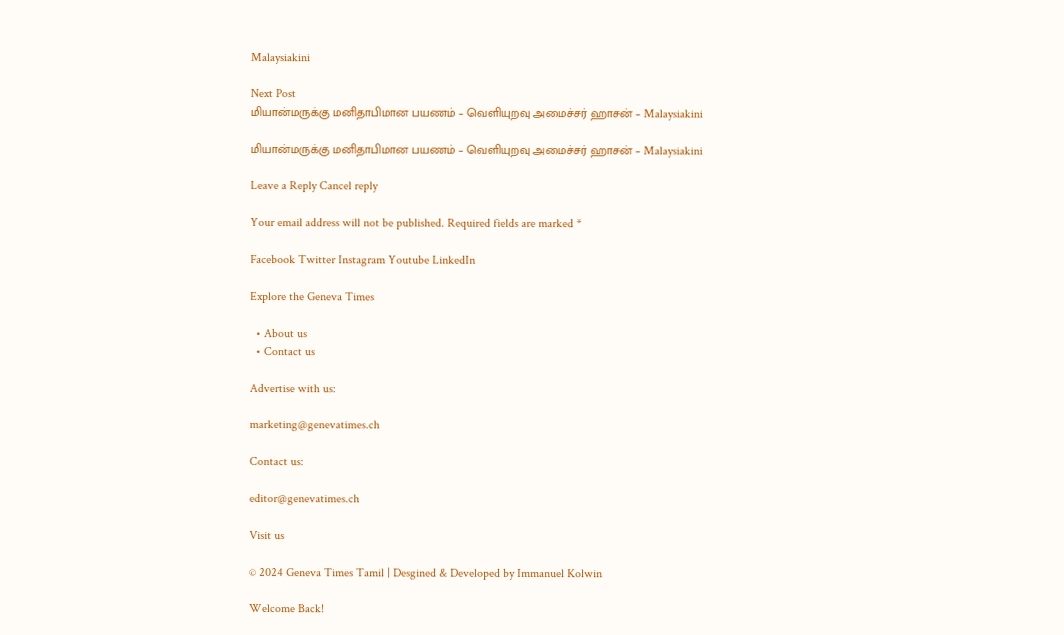Malaysiakini

Next Post
மியான்மருக்கு மனிதாபிமான பயணம் – வெளியுறவு அமைச்சர் ஹாசன் – Malaysiakini

மியான்மருக்கு மனிதாபிமான பயணம் – வெளியுறவு அமைச்சர் ஹாசன் – Malaysiakini

Leave a Reply Cancel reply

Your email address will not be published. Required fields are marked *

Facebook Twitter Instagram Youtube LinkedIn

Explore the Geneva Times

  • About us
  • Contact us

Advertise with us:

marketing@genevatimes.ch

Contact us:

editor@genevatimes.ch

Visit us

© 2024 Geneva Times Tamil | Desgined & Developed by Immanuel Kolwin

Welcome Back!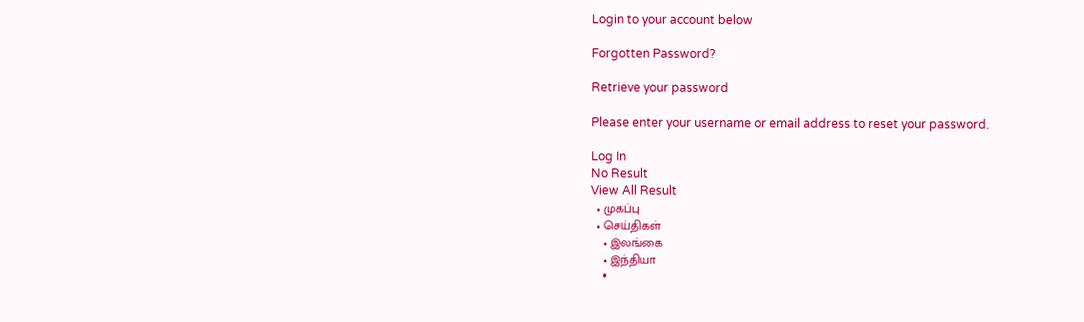Login to your account below

Forgotten Password?

Retrieve your password

Please enter your username or email address to reset your password.

Log In
No Result
View All Result
  • முகப்பு
  • செய்திகள்
    • இலங்கை
    • இந்தியா
    •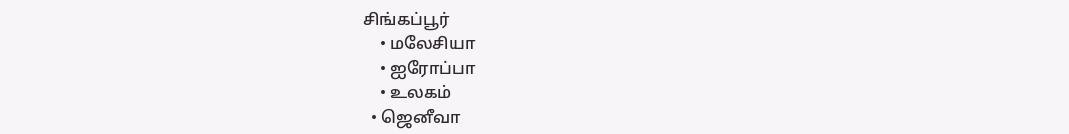சிங்கப்பூர்
    • மலேசியா
    • ஐரோப்பா
    • உலகம்
  • ஜெனீவா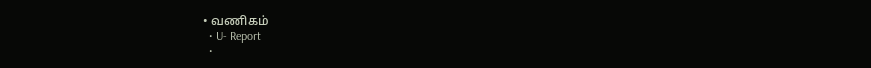• வணிகம்
  • U- Report
  •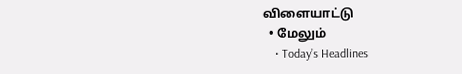விளையாட்டு
  • மேலும்
    • Today’s Headlines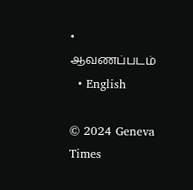• ஆவணப்படம்
  • English

© 2024 Geneva Times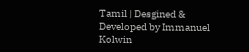Tamil | Desgined & Developed by Immanuel Kolwin